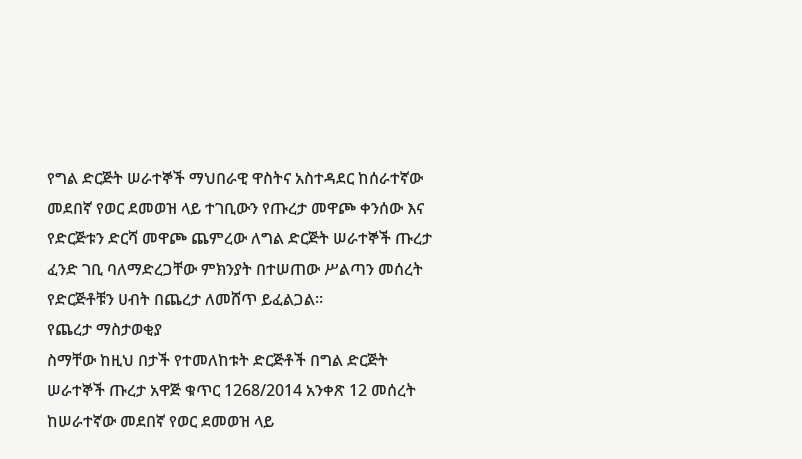የግል ድርጅት ሠራተኞች ማህበራዊ ዋስትና አስተዳደር ከሰራተኛው መደበኛ የወር ደመወዝ ላይ ተገቢውን የጡረታ መዋጮ ቀንሰው እና የድርጅቱን ድርሻ መዋጮ ጨምረው ለግል ድርጅት ሠራተኞች ጡረታ ፈንድ ገቢ ባለማድረጋቸው ምክንያት በተሠጠው ሥልጣን መሰረት የድርጅቶቹን ሀብት በጨረታ ለመሸጥ ይፈልጋል፡፡
የጨረታ ማስታወቂያ
ስማቸው ከዚህ በታች የተመለከቱት ድርጅቶች በግል ድርጅት ሠራተኞች ጡረታ አዋጅ ቁጥር 1268/2014 አንቀጽ 12 መሰረት ከሠራተኛው መደበኛ የወር ደመወዝ ላይ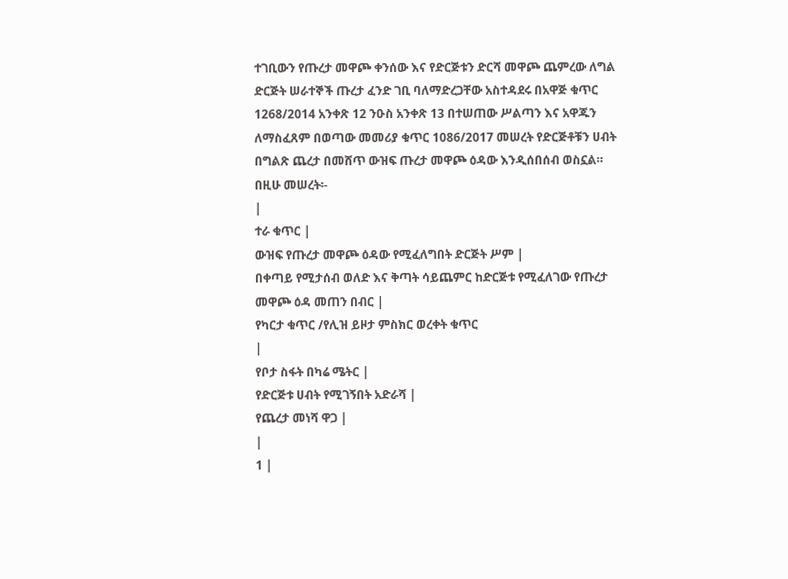ተገቢውን የጡረታ መዋጮ ቀንሰው እና የድርጅቱን ድርሻ መዋጮ ጨምረው ለግል ድርጅት ሠራተኞች ጡረታ ፈንድ ገቢ ባለማድረጋቸው አስተዳደሩ በአዋጅ ቁጥር 1268/2014 አንቀጽ 12 ንዑስ አንቀጽ 13 በተሠጠው ሥልጣን እና አዋጁን ለማስፈጸም በወጣው መመሪያ ቁጥር 1086/2017 መሠረት የድርጅቶቹን ሀብት በግልጽ ጨረታ በመሸጥ ውዝፍ ጡረታ መዋጮ ዕዳው እንዲሰበሰብ ወስኗል።
በዚሁ መሠረት፡-
|
ተራ ቁጥር |
ውዝፍ የጡረታ መዋጮ ዕዳው የሚፈለግበት ድርጅት ሥም |
በቀጣይ የሚታሰብ ወለድ እና ቅጣት ሳይጨምር ከድርጅቱ የሚፈለገው የጡረታ መዋጮ ዕዳ መጠን በብር |
የካርታ ቁጥር /የሊዝ ይዞታ ምስክር ወረቀት ቁጥር
|
የቦታ ስፋት በካሬ ሜትር |
የድርጅቱ ሀብት የሚገኝበት አድራሻ |
የጨረታ መነሻ ዋጋ |
|
1 |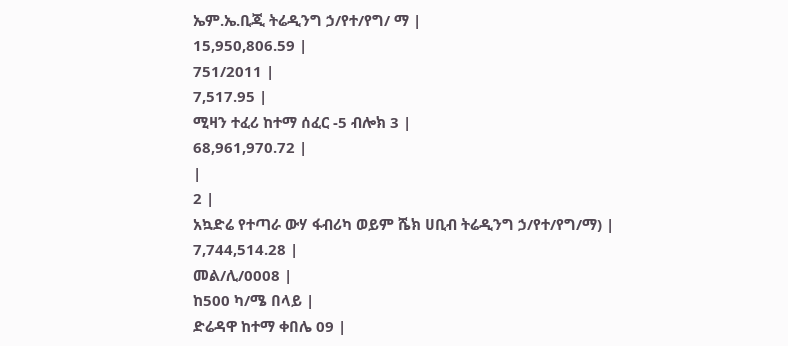ኤም.ኤ.ቢጂ ትሬዲንግ ኃ/የተ/የግ/ ማ |
15,950,806.59 |
751/2011 |
7,517.95 |
ሚዛን ተፈሪ ከተማ ሰፈር -5 ብሎክ 3 |
68,961,970.72 |
|
2 |
አኳድሬ የተጣራ ውሃ ፋብሪካ ወይም ሼክ ሀቢብ ትሬዲንግ ኃ/የተ/የግ/ማ) |
7,744,514.28 |
መል/ሊ/0008 |
ከ500 ካ/ሜ በላይ |
ድሬዳዋ ከተማ ቀበሌ 09 |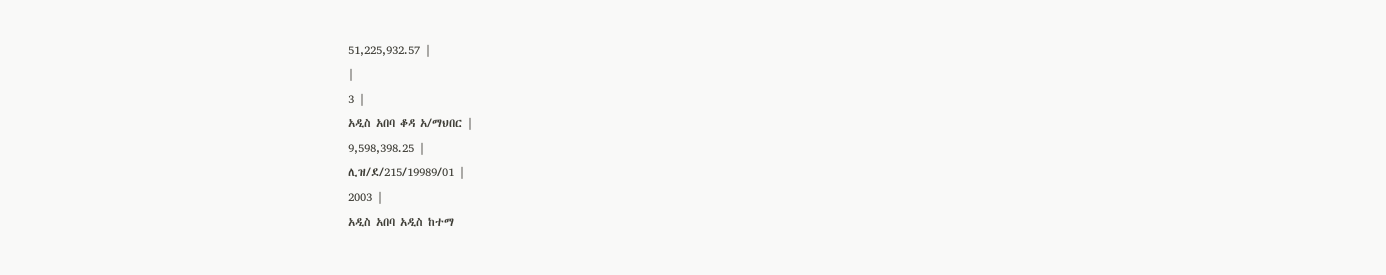51,225,932.57 |
|
3 |
አዲስ አበባ ቆዳ አ/ማህበር |
9,598,398.25 |
ሊዝ/ደ/215/19989/01 |
2003 |
አዲስ አበባ አዲስ ከተማ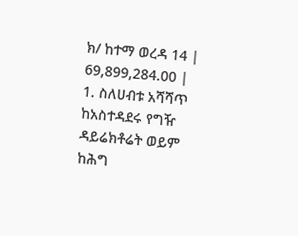ክ/ ከተማ ወረዳ 14 |
69,899,284.00 |
1. ስለሀብቱ አሻሻጥ ከአስተዳደሩ የግዥ ዳይሬክቶሬት ወይም ከሕግ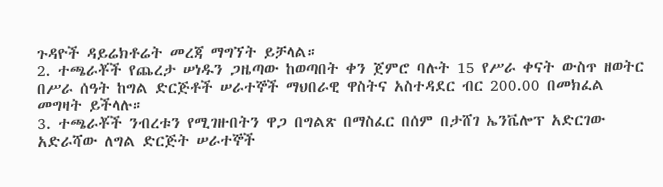ጉዳዮች ዳይሬክቶሬት መረጃ ማግኘት ይቻላል።
2. ተጫራቾች የጨረታ ሠነዱን ጋዜጣው ከወጣበት ቀን ጀምሮ ባሉት 15 የሥራ ቀናት ውስጥ ዘወትር በሥራ ሰዓት ከግል ድርጅቶች ሠራተኞች ማህበራዊ ዋስትና አስተዳደር ብር 200.00 በመክፈል መግዛት ይችላሉ።
3. ተጫራቾች ንብረቱን የሚገዙበትን ዋጋ በግልጽ በማስፈር በሰም በታሸገ ኤንቬሎፕ አድርገው አድራሻው ለግል ድርጅት ሠራተኞች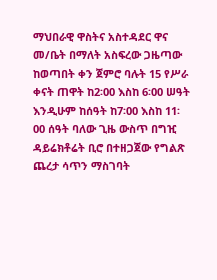ማህበራዊ ዋስትና አስተዳደር ዋና መ/ቤት በማለት አስፍረው ጋዜጣው ከወጣበት ቀን ጀምሮ ባሉት 15 የሥራ ቀናት ጠዋት ከ2፡00 እስከ 6፡00 ሠዓት እንዲሁም ከሰዓት ከ7፡00 እስከ 11፡00 ሰዓት ባለው ጊዜ ውስጥ በግዢ ዳይሬክቶሬት ቢሮ በተዘጋጀው የግልጽ ጨረታ ሳጥን ማስገባት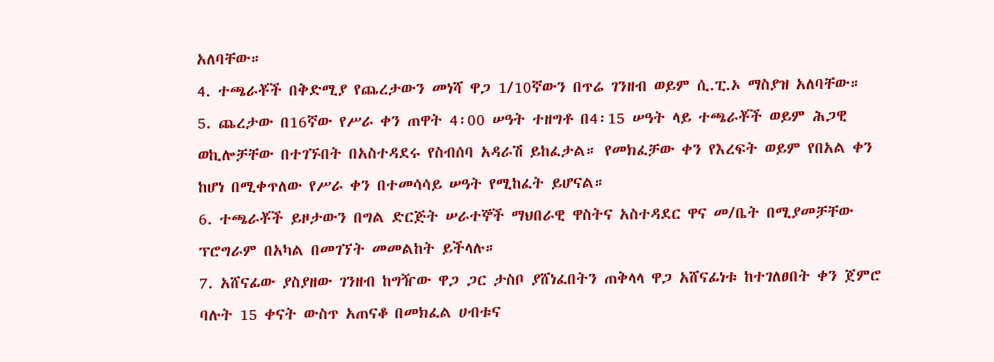አለባቸው።
4. ተጫራቾች በቅድሚያ የጨረታውን መነሻ ዋጋ 1/10ኛውን በጥሬ ገንዘብ ወይም ሲ.ፒ.ኦ ማስያዝ አለባቸው።
5. ጨረታው በ16ኛው የሥራ ቀን ጠዋት 4፡00 ሠዓት ተዘግቶ በ4፡15 ሠዓት ላይ ተጫራቾች ወይም ሕጋዊ ወኪሎቻቸው በተገኙበት በአስተዳደሩ የስብሰባ አዳራሽ ይከፈታል። የመክፈቻው ቀን የእረፍት ወይም የበአል ቀን ከሆነ በሚቀጥለው የሥራ ቀን በተመሳሳይ ሠዓት የሚከፈት ይሆናል።
6. ተጫራቾች ይዞታውን በግል ድርጅት ሠራተኞች ማህበራዊ ዋስትና አስተዳደር ዋና መ/ቤት በሚያመቻቸው ፕሮግራም በአካል በመገኘት መመልከት ይችላሉ።
7. አሸናፊው ያስያዘው ገንዘብ ከግዥው ዋጋ ጋር ታስቦ ያሸነፈበትን ጠቅላላ ዋጋ አሸናፊነቱ ከተገለፀበት ቀን ጀምሮ ባሉት 15 ቀናት ውስጥ አጠናቆ በመክፈል ሀብቱና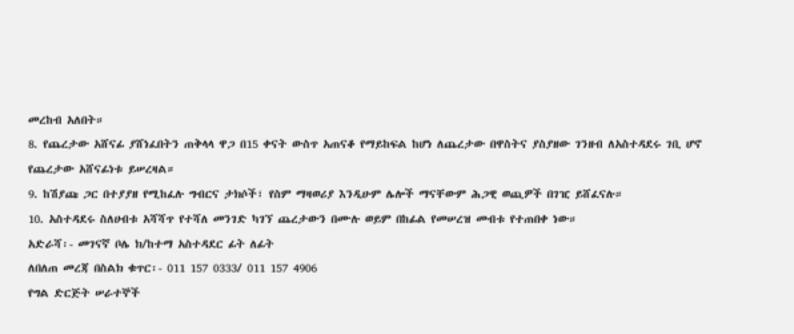መረከብ አለበት።
8. የጨረታው አሸናፊ ያሸነፈበትን ጠቅላላ ዋጋ በ15 ቀናት ውስጥ አጠናቆ የማይከፍል ከሆነ ለጨረታው በዋስትና ያስያዘው ገንዘብ ለአስተዳደሩ ገቢ ሆኖ የጨረታው አሸናፊነቱ ይሠረዛል።
9. ከሽያጩ ጋር በተያያዘ የሚከፈሉ ግብርና ታክሶች፣ የስም ማዛወሪያ እንዲሁም ሌሎች ማናቸውም ሕጋዊ ወጪዎች በገዢ ይሸፈናሉ።
10. አስተዳደሩ ስለሀብቱ አሻሻጥ የተሻለ መንገድ ካገኘ ጨረታውን በሙሉ ወይም በከፊል የመሠረዝ መብቱ የተጠበቀ ነው።
አድራሻ፡- መገናኛ ቦሌ ክ/ከተማ አስተዳደር ፊት ለፊት
ለበለጠ መረጃ በስልክ ቁጥር፡- 011 157 0333/ 011 157 4906
የግል ድርጅት ሠራተኞች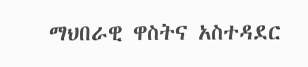ማህበራዊ ዋስትና አስተዳደር